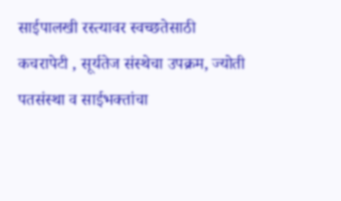साईपालखी रस्त्यावर स्वच्छतेसाठी कचरापेटी , सूर्यतेज संस्थेचा उपक्रम, ज्योती पतसंस्था व साईभक्तांचा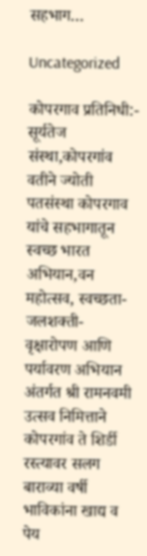सहभाग…

Uncategorized

कोपरगाव प्रतिनिधी:-
सूर्यतेज संस्था,कोपरगांव वतीने ज्योती पतसंस्था कोपरगाव यांचे सहभागातून स्वच्छ भारत अभियान,वन महोत्सव, स्वच्छता-जलशक्ती- वृक्षारोपण आणि पर्यावरण अभियान अंतर्गत श्री रामनवमी उत्सव निमित्ताने कोपरगांव ते शिर्डी रस्त्यावर सलग बाराव्या वर्षी भाविकांना खाद्य व पेय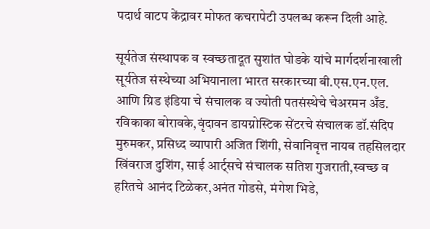पदार्थ वाटप केंद्रावर मोफत कचरापेटी उपलब्ध करून दिली आहे.

सूर्यतेज संस्थापक व स्वच्छतादूत सुशांत घोडके यांचे मार्गदर्शनाखाली सूर्यतेज संस्थेच्या अभियानाला भारत सरकारच्या बी.एस.एन.एल. आणि ग्रिड इंडिया चे संचालक व ज्योती पतसंस्थेचे चेअरमन अँड. रविकाका बोरावके,वृंदावन डायग्नोस्टिक सेंटरचे संचालक डॉ.संदिप मुरुमकर, प्रसिध्द व्यापारी अजित शिंगी, सेवानिवृत्त नायब तहसिलदार खिंवराज दुशिंग, साई आर्ट्सचे संचालक सतिश गुजराती,स्वच्छ व हरितचे आनंद टिळेकर,अनंत गोडसे, मंगेश भिडे,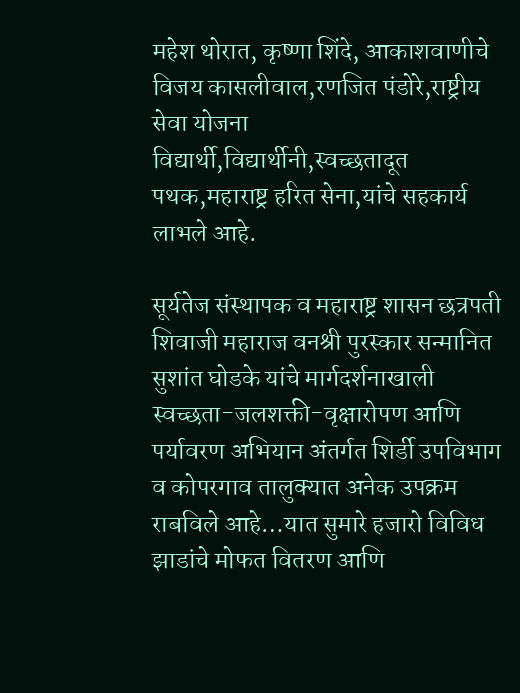महेश थोरात, कृष्णा शिंदे, आकाशवाणीचे विजय कासलीवाल,रणजित पंडोरे,राष्ट्रीय सेवा योजना विद्यार्थी,विद्यार्थीनी,स्वच्छतादूत
पथक,महाराष्ट्र हरित सेना,यांचे सहकार्य लाभले आहे.

सूर्यतेज संस्थापक व महाराष्ट्र शासन छत्रपती शिवाजी महाराज वनश्री पुरस्कार सन्मानित सुशांत घोडके यांचे मार्गदर्शनाखाली स्वच्छता-जलशक्ती-वृक्षारोपण आणि पर्यावरण अभियान अंतर्गत शिर्डी उपविभाग व कोपरगाव तालुक्यात अनेक उपक्रम राबविले आहे…यात सुमारे हजारो विविध झाडांचे मोफत वितरण आणि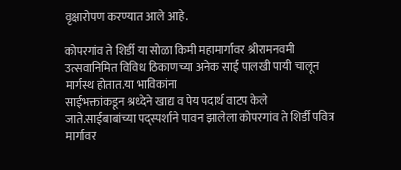वृक्षारोपण करण्यात आले आहे.

कोपरगांव ते शिर्डी या सोळा किमी महामार्गावर श्रीरामनवमी उत्सवानिमित विविध ठिकाणच्या अनेक साई पालखी पायी चालून मार्गस्थ होतात.या भाविकांना
साईभक्तांकडून श्रध्देने खाद्य व पेय पदार्थ वाटप केले जाते.साईबाबांच्या पद्स्पर्शाने पावन झालेला कोपरगांव ते शिर्डी पवित्र मार्गावर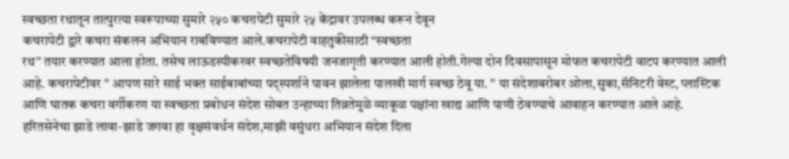स्वच्छता रथातून तात्पुरत्या स्वरूपाच्या सुमारे २५० कचरापेटी सुमारे २५ केंद्रावर उपलब्ध करून देवून
कचरापेटी द्वारे कचरा संकलन अभियान राबविण्यात आले.कचरापेटी वाहतुकीसाठी “स्वच्छता
रथ” तयार करण्यात आला होता. तसेच लाऊडस्पीकरवर स्वच्छतेविषयी जनजागृती करण्यात आली होती.गेल्या दोन दिवसापासून मोफत कचरापेटी वाटप करण्यात आली आहे. कचरापेटीवर ” आपण सारे साई भक्त साईबाबांच्या पद्स्पर्शाने पावन झालेला पालखी मार्ग स्वच्छ ठेवू या. ” या संदेशाबरोबर ओला,सुका,सॅनिटरी वेस्ट, प्लास्टिक आणि घातक कचरा वर्गीकरण या स्वच्छता प्रबोधन संदेश सोबत उन्हाच्या तिव्रतेमुळे व्याकूळ पक्षांना खाद्य आणि पाणी ठेवण्याचे आवाहन करण्यात आले आहे. हरितसेनेचा झाडे लावा-झाडे जगवा हा वृक्षसंवर्धन संदेश,माझी वसुंधरा अभियान संदेश दिला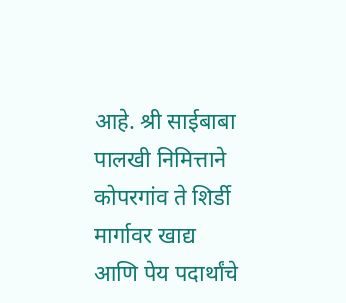आहे. श्री साईबाबा पालखी निमित्ताने कोपरगांव ते शिर्डी मार्गावर खाद्य आणि पेय पदार्थांचे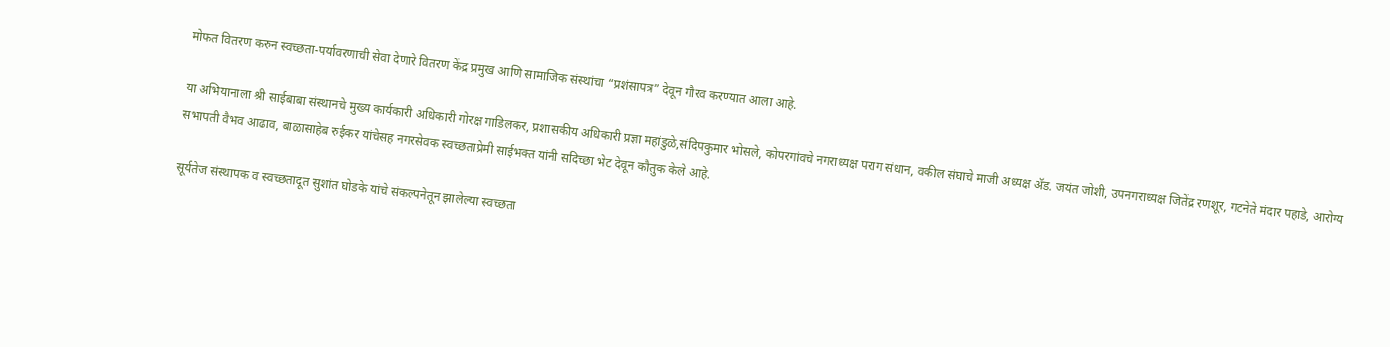मोफत वितरण करुन स्वच्छता-पर्यावरणाची सेवा देणारे वितरण केंद्र प्रमुख आणि सामाजिक संस्थांचा “प्रशंसापत्र” देवून गौरव करण्यात आला आहे.

या अभियानाला श्री साईबाबा संस्थानचे मुख्य कार्यकारी अधिकारी गोरक्ष गाडिलकर, प्रशासकीय अधिकारी प्रज्ञा महांडुळे,संदिपकुमार भोसले, कोपरगांवचे नगराध्यक्ष पराग संधान, वकील संघाचे माजी अध्यक्ष ॲड. जयंत जोशी, उपनगराध्यक्ष जितेंद्र रणशूर, गटनेते मंदार पहाडे, आरोग्य सभापती वैभव आढाव, बाळासाहेब रुईकर यांचेसह नगरसेवक स्वच्छताप्रेमी साईभक्त यांनी सदिच्छा भेट देवून कौतुक केले आहे.

सूर्यतेज संस्थापक व स्वच्छतादूत सुशांत घोडके यांचे संकल्पनेतून झालेल्या स्वच्छता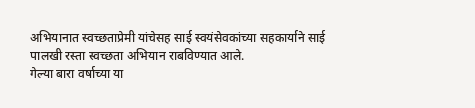अभियानात स्वच्छताप्रेमी यांचेसह साई स्वयंसेवकांच्या सहकार्याने साई पालखी रस्ता स्वच्छता अभियान राबविण्यात आले.
गेल्या बारा वर्षाच्या या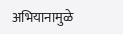अभियानामुळे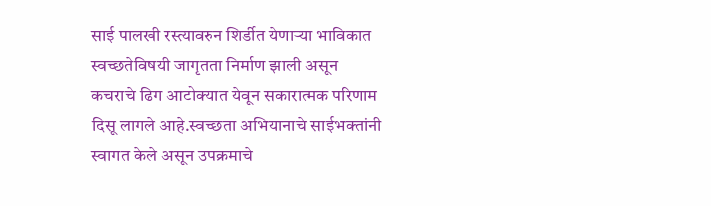साई पालखी रस्त्यावरुन शिर्डीत येणाऱ्या भाविकात स्वच्छतेविषयी जागृतता निर्माण झाली असून कचराचे ढिग आटोक्यात येवून सकारात्मक परिणाम दिसू लागले आहे.स्वच्छता अभियानाचे साईभक्तांनी स्वागत केले असून उपक्रमाचे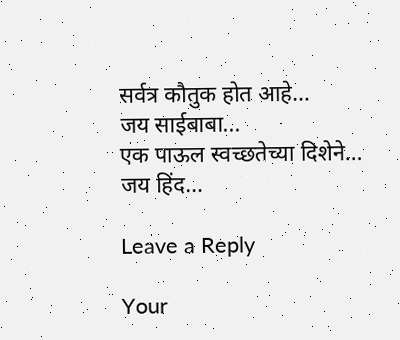सर्वत्र कौतुक होत आहे…
जय साईबाबा...
एक पाऊल स्वच्छतेच्या दिशेने…
जय हिंद…

Leave a Reply

Your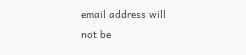email address will not be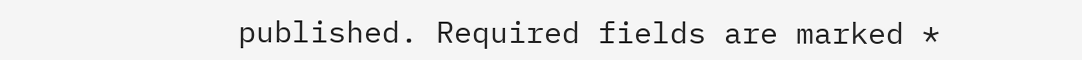published. Required fields are marked *